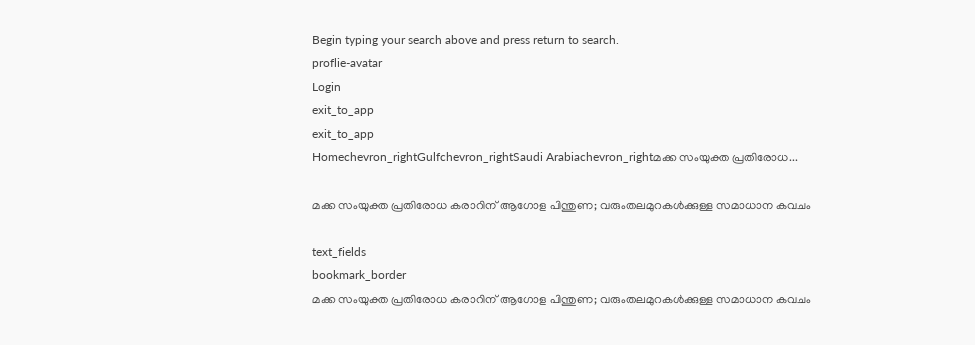Begin typing your search above and press return to search.
proflie-avatar
Login
exit_to_app
exit_to_app
Homechevron_rightGulfchevron_rightSaudi Arabiachevron_rightമക്ക സംയുക്ത പ്രതിരോധ...

മക്ക സംയുക്ത പ്രതിരോധ കരാറിന് ആഗോള പിന്തുണ; വരുംതലമുറകൾക്കുള്ള സമാധാന കവചം

text_fields
bookmark_border
മക്ക സംയുക്ത പ്രതിരോധ കരാറിന് ആഗോള പിന്തുണ; വരുംതലമുറകൾക്കുള്ള സമാധാന കവചം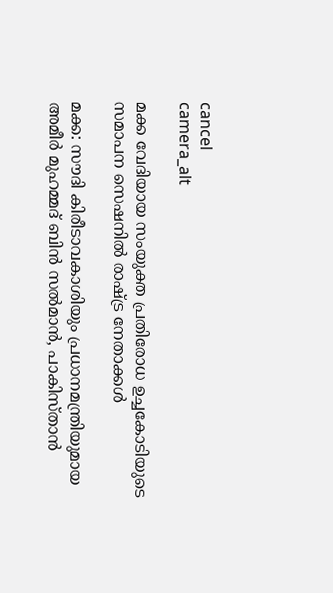cancel
camera_alt

മക്ക വേദിയായ സംയുക്ത പ്രതിരോധ ഉച്ചകോടിയുടെ സമാപന സെഷനിൽ രാഷ്ട്ര നേതാക്കൾ

മക്ക: സൗദി കിരീടാവകാശിയും പ്രധാനമന്ത്രിയുമായ അമീർ മുഹമ്മദ് ബിൻ സൽമാൻ, പാകിസ്താൻ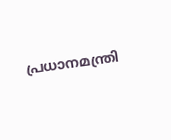പ്രധാനമന്ത്രി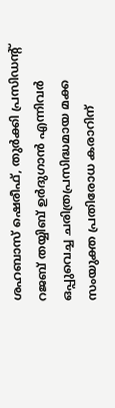ശഹബാസ് ഷെരീഫ്, തുർക്കി പ്രസിഡന്റ് റജബ് തയ്യിബ് ഉർദുഗാൻ എന്നിവർ ഒപ്പുവെച്ച ചരിത്രപ്രസിദ്ധമായ മക്ക സംയുക്ത പ്രതിരോധ കരാറിന്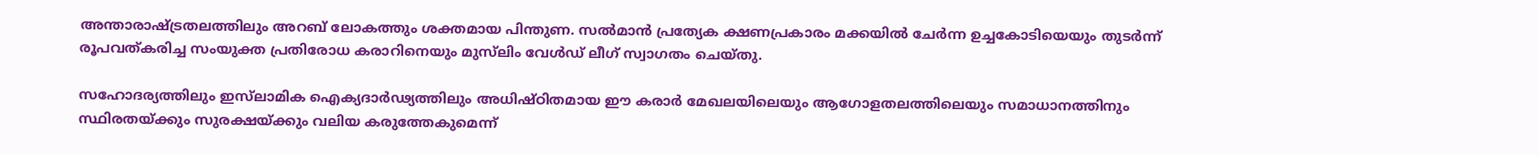അന്താരാഷ്ട്രതലത്തിലും അറബ് ലോകത്തും ശക്തമായ പിന്തുണ. സൽമാൻ പ്രത്യേക ക്ഷണപ്രകാരം മക്കയിൽ ചേർന്ന ഉച്ചകോടിയെയും തുടർന്ന് രൂപവത്കരിച്ച സംയുക്ത പ്രതിരോധ കരാറിനെയും മുസ്‌ലിം വേൾഡ് ലീഗ് സ്വാഗതം ചെയ്തു.

സഹോദര്യത്തിലും ഇസ്‌ലാമിക ഐക്യദാർഢ്യത്തിലും അധിഷ്ഠിതമായ ഈ കരാർ മേഖലയിലെയും ആഗോളതലത്തിലെയും സമാധാനത്തിനും സ്ഥിരതയ്ക്കും സുരക്ഷയ്ക്കും വലിയ കരുത്തേകുമെന്ന്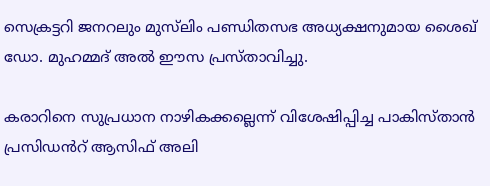സെക്രട്ടറി ജനറലും മുസ്‌ലിം പണ്ഡിതസഭ അധ്യക്ഷനുമായ ശൈഖ് ഡോ. മുഹമ്മദ് അൽ ഈസ പ്രസ്താവിച്ചു.

കരാറിനെ സുപ്രധാന നാഴികക്കല്ലെന്ന് വിശേഷിപ്പിച്ച പാകിസ്താൻ പ്രസിഡൻറ് ആസിഫ് അലി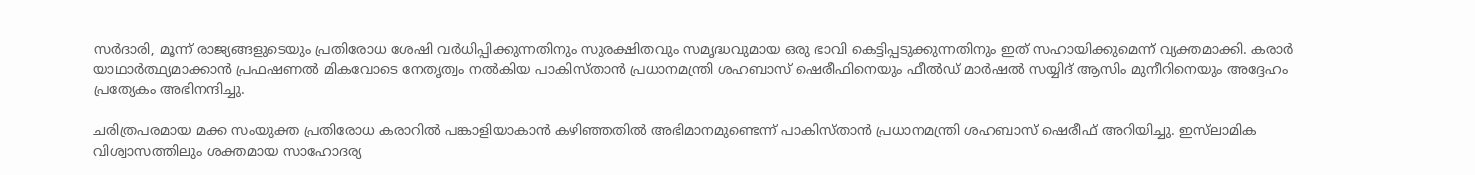സർദാരി, മൂന്ന് രാജ്യങ്ങളുടെയും പ്രതിരോധ ശേഷി വർധിപ്പിക്കുന്നതിനും സുരക്ഷിതവും സമൃദ്ധവുമായ ഒരു ഭാവി കെട്ടിപ്പടുക്കുന്നതിനും ഇത് സഹായിക്കുമെന്ന് വ്യക്തമാക്കി. കരാർ യാഥാർത്ഥ്യമാക്കാൻ പ്രഫഷണൽ മികവോടെ നേതൃത്വം നൽകിയ പാകിസ്താൻ പ്രധാനമന്ത്രി ശഹബാസ് ഷെരീഫിനെയും ഫീൽഡ് മാർഷൽ സയ്യിദ് ആസിം മുനീറിനെയും അദ്ദേഹം പ്രത്യേകം അഭിനന്ദിച്ചു.

ചരിത്രപരമായ മക്ക സംയുക്ത പ്രതിരോധ കരാറിൽ പങ്കാളിയാകാൻ കഴിഞ്ഞതിൽ അഭിമാനമുണ്ടെന്ന് പാകിസ്താൻ പ്രധാനമന്ത്രി ശഹബാസ് ഷെരീഫ് അറിയിച്ചു. ഇസ്‌ലാമിക വിശ്വാസത്തിലും ശക്തമായ സാഹോദര്യ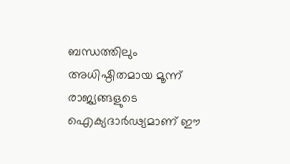ബന്ധത്തിലും അധിഷ്ഠിതമായ മൂന്ന് രാജ്യങ്ങളുടെ ഐക്യദാർഢ്യമാണ് ഈ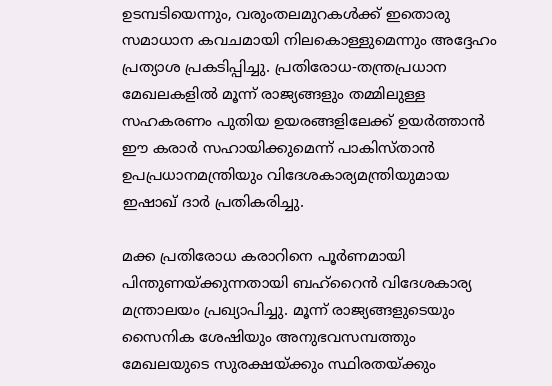ഉടമ്പടിയെന്നും, വരുംതലമുറകൾക്ക് ഇതൊരു സമാധാന കവചമായി നിലകൊള്ളുമെന്നും അദ്ദേഹം പ്രത്യാശ പ്രകടിപ്പിച്ചു. പ്രതിരോധ-തന്ത്രപ്രധാന മേഖലകളിൽ മൂന്ന് രാജ്യങ്ങളും തമ്മിലുള്ള സഹകരണം പുതിയ ഉയരങ്ങളിലേക്ക് ഉയർത്താൻ ഈ കരാർ സഹായിക്കുമെന്ന് പാകിസ്താൻ ഉപപ്രധാനമന്ത്രിയും വിദേശകാര്യമന്ത്രിയുമായ ഇഷാഖ് ദാർ പ്രതികരിച്ചു.

മക്ക പ്രതിരോധ കരാറിനെ പൂർണമായി പിന്തുണയ്ക്കുന്നതായി ബഹ്‌റൈൻ വിദേശകാര്യ മന്ത്രാലയം പ്രഖ്യാപിച്ചു. മൂന്ന് രാജ്യങ്ങളുടെയും സൈനിക ശേഷിയും അനുഭവസമ്പത്തും മേഖലയുടെ സുരക്ഷയ്ക്കും സ്ഥിരതയ്ക്കും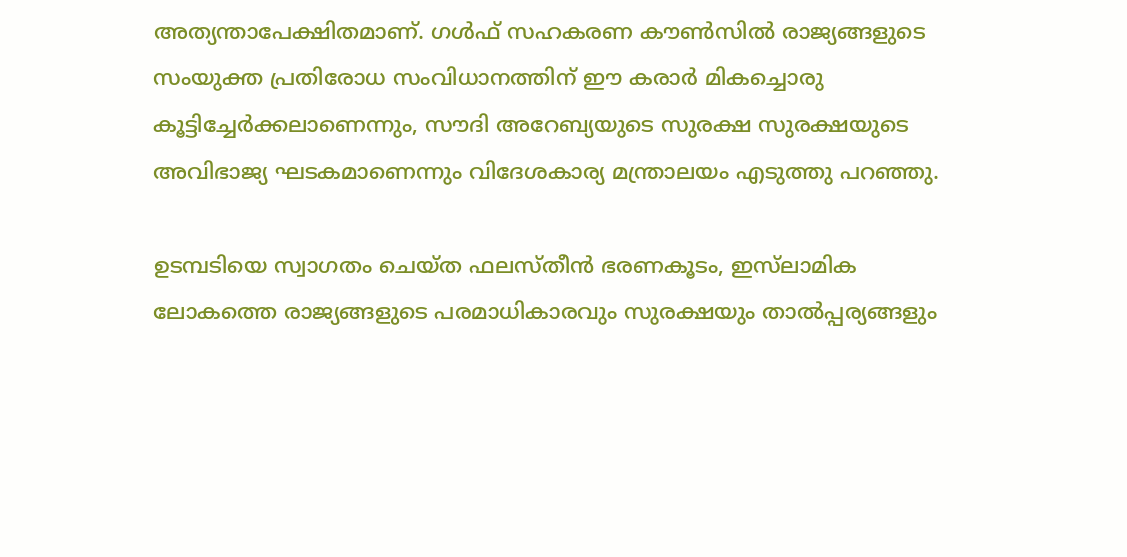അത്യന്താപേക്ഷിതമാണ്. ഗൾഫ് സഹകരണ കൗൺസിൽ രാജ്യങ്ങളുടെ സംയുക്ത പ്രതിരോധ സംവിധാനത്തിന് ഈ കരാർ മികച്ചൊരു കൂട്ടിച്ചേർക്കലാണെന്നും, സൗദി അറേബ്യയുടെ സുരക്ഷ സുരക്ഷയുടെ അവിഭാജ്യ ഘടകമാണെന്നും വിദേശകാര്യ മന്ത്രാലയം എടുത്തു പറഞ്ഞു.

ഉടമ്പടിയെ സ്വാഗതം ചെയ്ത ഫലസ്തീൻ ഭരണകൂടം, ഇസ്‌ലാമിക ലോകത്തെ രാജ്യങ്ങളുടെ പരമാധികാരവും സുരക്ഷയും താൽപ്പര്യങ്ങളും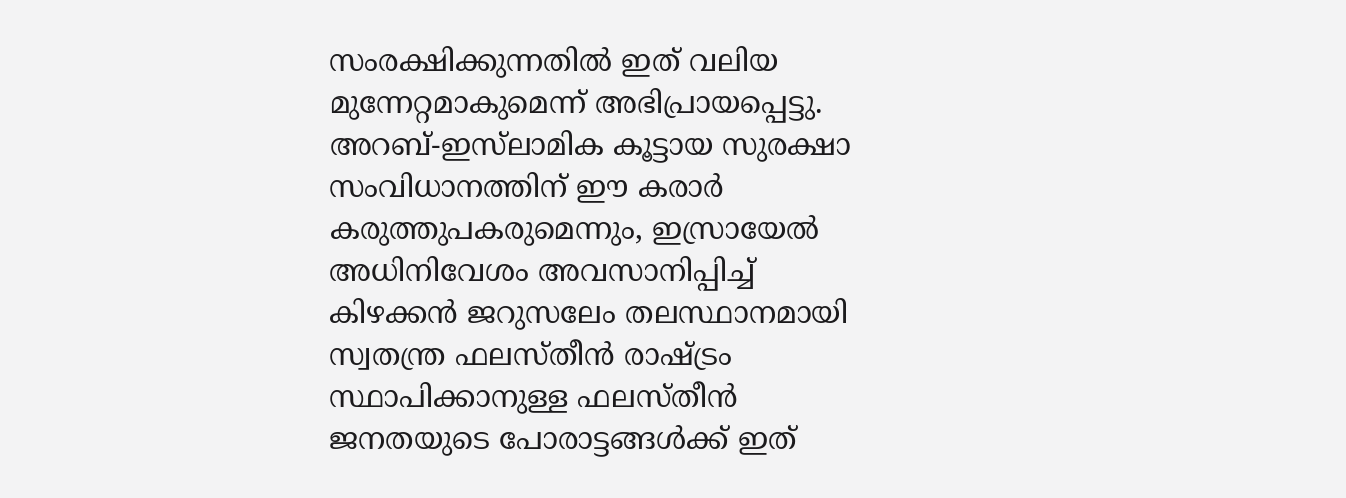സംരക്ഷിക്കുന്നതിൽ ഇത് വലിയ മുന്നേറ്റമാകുമെന്ന് അഭിപ്രായപ്പെട്ടു. അറബ്-ഇസ്‌ലാമിക കൂട്ടായ സുരക്ഷാ സംവിധാനത്തിന് ഈ കരാർ കരുത്തുപകരുമെന്നും, ഇസ്രായേൽ അധിനിവേശം അവസാനിപ്പിച്ച് കിഴക്കൻ ജറുസലേം തലസ്ഥാനമായി സ്വതന്ത്ര ഫലസ്തീൻ രാഷ്ട്രം സ്ഥാപിക്കാനുള്ള ഫലസ്തീൻ ജനതയുടെ പോരാട്ടങ്ങൾക്ക് ഇത്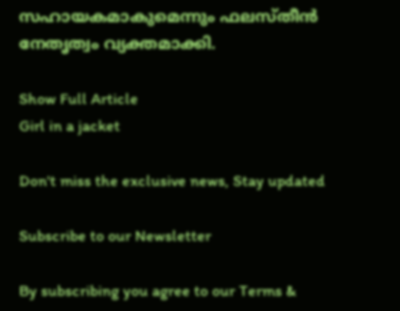സഹായകമാകുമെന്നും ഫലസ്തീൻ നേതൃത്വം വ്യക്തമാക്കി.

Show Full Article
Girl in a jacket

Don't miss the exclusive news, Stay updated

Subscribe to our Newsletter

By subscribing you agree to our Terms &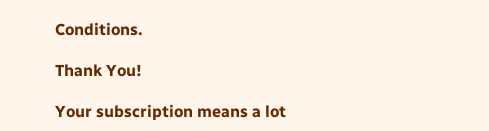Conditions.

Thank You!

Your subscription means a lot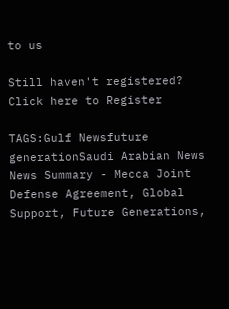to us

Still haven't registered? Click here to Register

TAGS:Gulf Newsfuture generationSaudi Arabian News
News Summary - Mecca Joint Defense Agreement, Global Support, Future Generations,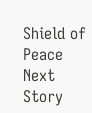Shield of Peace
Next Story